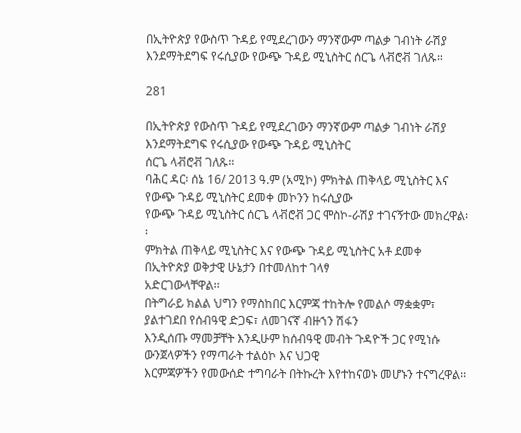በኢትዮጵያ የውስጥ ጉዳይ የሚደረገውን ማንኛውም ጣልቃ ገብነት ራሽያ እንደማትደግፍ የሩሲያው የውጭ ጉዳይ ሚኒስትር ሰርጌ ላቭሮቭ ገለጹ።

281

በኢትዮጵያ የውስጥ ጉዳይ የሚደረገውን ማንኛውም ጣልቃ ገብነት ራሽያ እንደማትደግፍ የሩሲያው የውጭ ጉዳይ ሚኒስትር
ሰርጌ ላቭሮቭ ገለጹ።
ባሕር ዳር፡ ሰኔ 16/ 2013 ዓ.ም (አሚኮ) ምክትል ጠቅላይ ሚኒስትር እና የውጭ ጉዳይ ሚኒስትር ደመቀ መኮንን ከሩሲያው
የውጭ ጉዳይ ሚኒስትር ሰርጌ ላቭሮቭ ጋር ሞስኮ-ራሽያ ተገናኝተው መክረዋል፡፡
ምክትል ጠቅላይ ሚኒስትር እና የውጭ ጉዳይ ሚኒስትር አቶ ደመቀ በኢትዮጵያ ወቅታዊ ሁኔታን በተመለከተ ገላፃ
አድርገውላቸዋል፡፡
በትግራይ ክልል ህግን የማስከበር እርምጃ ተከትሎ የመልሶ ማቋቋም፣ ያልተገደበ የሰብዓዊ ድጋፍ፣ ለመገናኛ ብዙኀን ሽፋን
እንዲሰጡ ማመቻቸት እንዲሁም ከሰብዓዊ መብት ጉዳዮች ጋር የሚነሱ ውንጀላዎችን የማጣራት ተልዕኮ እና ህጋዊ
እርምጃዎችን የመውሰድ ተግባራት በትኩረት እየተከናወኑ መሆኑን ተናግረዋል፡፡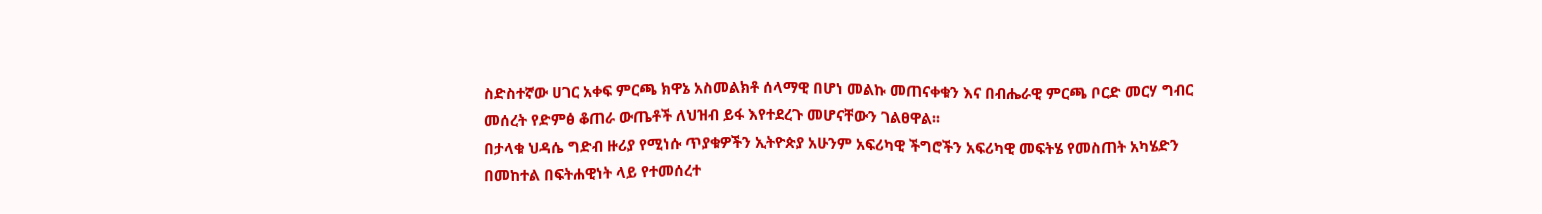ስድስተኛው ሀገር አቀፍ ምርጫ ክዋኔ አስመልክቶ ሰላማዊ በሆነ መልኩ መጠናቀቁን እና በብሔራዊ ምርጫ ቦርድ መርሃ ግብር
መሰረት የድምፅ ቆጠራ ውጤቶች ለህዝብ ይፋ እየተደረጉ መሆናቸውን ገልፀዋል፡፡
በታላቁ ህዳሴ ግድብ ዙሪያ የሚነሱ ጥያቁዎችን ኢትዮጵያ አሁንም አፍሪካዊ ችግሮችን አፍሪካዊ መፍትሄ የመስጠት አካሄድን
በመከተል በፍትሐዊነት ላይ የተመሰረተ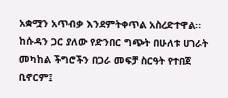አቋሟን አጥብቃ እንደምትቀጥል አስረድተዋል፡፡
ከሱዳን ጋር ያለው የድንበር ግጭት በሁለቱ ሀገራት መካከል ችግሮችን በጋራ መፍቻ ስርዓት የተበጀ ቢኖርም፤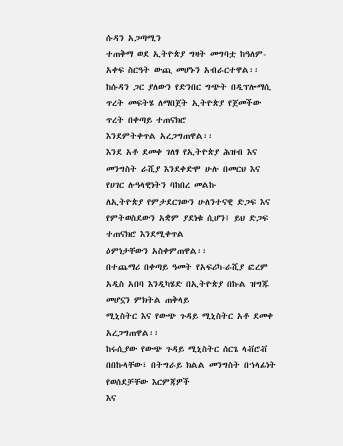ሱዳን አጋጣሚን
ተጠቅማ ወደ ኢትዮጵያ ግዛት መግባቷ ከዓለም-አቀፍ ስርዓት ውጪ መሆኑን አብራርተዋል፡፡
ከሱዳን ጋር ያለውን የድንበር ግጭት በዲፕሎማሲ ጥረት መፍትሄ ለማበጀት ኢትዮጵያ የጀመችው ጥረት በቀጣይ ተጠናክሮ
እንደምትቀጥል አረጋግጠዋል፡፡
እንደ አቶ ደመቀ ገለፃ የኢትዮጵያ ሕዝብ እና መንግስት ራሺያ እንደቀድሞ ሁሉ በመርህ እና የሀገር ሉዓላዊነትን ባከበረ መልኩ
ለኢትዮጵያ የምታደርገውን ሁለንተናዊ ድጋፍ እና የምትወስደውን አቋም ያደነቁ ሲሆን፤ ይህ ድጋፍ ተጠናክሮ እንደሚቀጥል
ዕምነታቸውን አስቀምጠዋል፡፡
በተጨማሪ በቀጣይ ዓመት የአፍሪካ-ራሺያ ፎረም አዲስ አበባ እንዲካሄድ በኢትዮጵያ በኩል ዝግጁ መሆኗን ምክትል ጠቅላይ
ሚኒስትር እና የውጭ ጉዳይ ሚኒስትር አቶ ደመቀ አረጋግጠዋል፡፡
ከሩሲያው የውጭ ጉዳይ ሚኒስትር ሰርጌ ላቭሮቭ በበኩላቸው፣ በትግራይ ክልል መንግስት በኀላፊነት የወሰደቻቸው እርምጃዎች
እና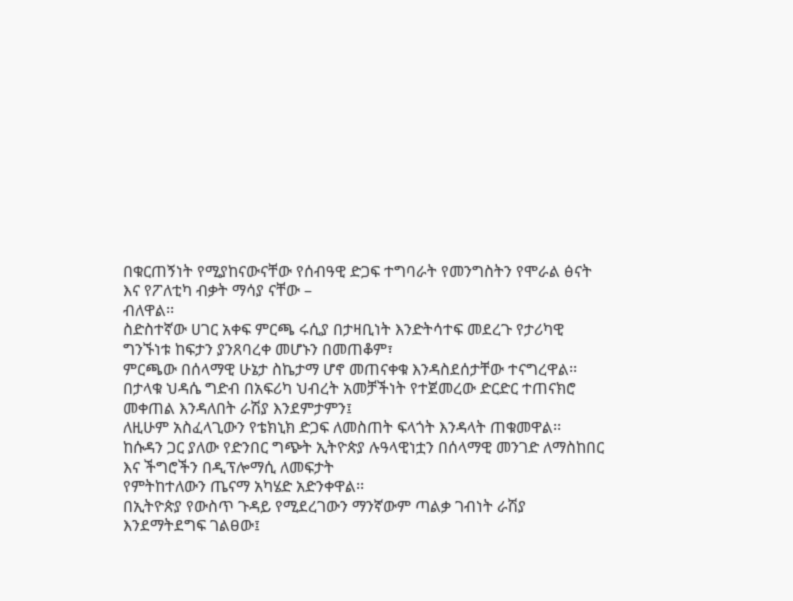በቁርጠኝነት የሚያከናውናቸው የሰብዓዊ ድጋፍ ተግባራት የመንግስትን የሞራል ፅናት እና የፖለቲካ ብቃት ማሳያ ናቸው –
ብለዋል፡፡
ስድስተኛው ሀገር አቀፍ ምርጫ ሩሲያ በታዛቢነት እንድትሳተፍ መደረጉ የታሪካዊ ግንኙነቱ ከፍታን ያንጸባረቀ መሆኑን በመጠቆም፣
ምርጫው በሰላማዊ ሁኔታ ስኬታማ ሆኖ መጠናቀቁ እንዳስደሰታቸው ተናግረዋል፡፡
በታላቁ ህዳሴ ግድብ በአፍሪካ ህብረት አመቻችነት የተጀመረው ድርድር ተጠናክሮ መቀጠል እንዳለበት ራሽያ እንደምታምን፤
ለዚሁም አስፈላጊውን የቴክኒክ ድጋፍ ለመስጠት ፍላጎት እንዳላት ጠቁመዋል፡፡
ከሱዳን ጋር ያለው የድንበር ግጭት ኢትዮጵያ ሉዓላዊነቷን በሰላማዊ መንገድ ለማስከበር እና ችግሮችን በዲፕሎማሲ ለመፍታት
የምትከተለውን ጤናማ አካሄድ አድንቀዋል፡፡
በኢትዮጵያ የውስጥ ጉዳይ የሚደረገውን ማንኛውም ጣልቃ ገብነት ራሽያ እንደማትደግፍ ገልፀው፤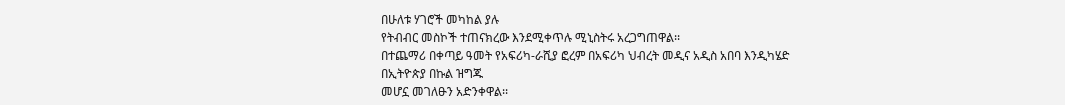በሁለቱ ሃገሮች መካከል ያሉ
የትብብር መስኮች ተጠናክረው እንደሚቀጥሉ ሚኒስትሩ አረጋግጠዋል፡፡
በተጨማሪ በቀጣይ ዓመት የአፍሪካ-ራሺያ ፎረም በአፍሪካ ህብረት መዲና አዲስ አበባ እንዲካሄድ በኢትዮጵያ በኩል ዝግጁ
መሆኗ መገለፁን አድንቀዋል፡፡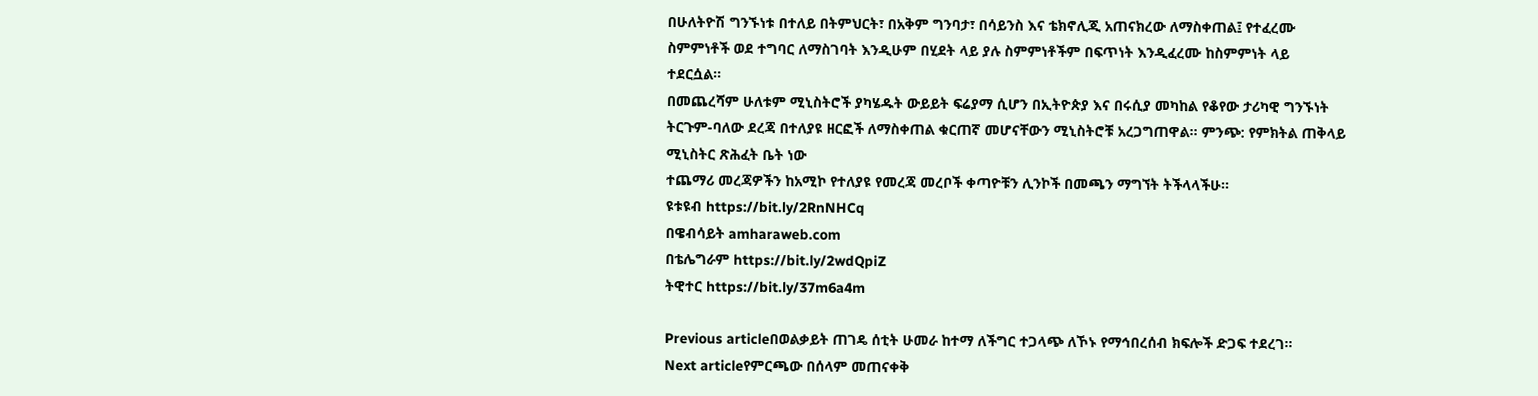በሁለትዮሽ ግንኙነቱ በተለይ በትምህርት፣ በአቅም ግንባታ፣ በሳይንስ እና ቴክኖሊጂ አጠናክረው ለማስቀጠል፤ የተፈረሙ
ስምምነቶች ወደ ተግባር ለማስገባት እንዲሁም በሂደት ላይ ያሉ ስምምነቶችም በፍጥነት እንዲፈረሙ ከስምምነት ላይ
ተደርሷል፡፡
በመጨረሻም ሁለቱም ሚኒስትሮች ያካሄዱት ውይይት ፍሬያማ ሲሆን በኢትዮጵያ እና በሩሲያ መካከል የቆየው ታሪካዊ ግንኙነት
ትርጉም-ባለው ደረጃ በተለያዩ ዘርፎች ለማስቀጠል ቁርጠኛ መሆናቸውን ሚኒስትሮቹ አረጋግጠዋል፡፡ ምንጭ: የምክትል ጠቅላይ
ሚኒስትር ጽሕፈት ቤት ነው
ተጨማሪ መረጃዎችን ከአሚኮ የተለያዩ የመረጃ መረቦች ቀጣዮቹን ሊንኮች በመጫን ማግኘት ትችላላችሁ፡፡
ዩቱዩብ https://bit.ly/2RnNHCq
በዌብሳይት amharaweb.com
በቴሌግራም https://bit.ly/2wdQpiZ
ትዊተር https://bit.ly/37m6a4m

Previous articleበወልቃይት ጠገዴ ሰቲት ሁመራ ከተማ ለችግር ተጋላጭ ለኾኑ የማኅበረሰብ ክፍሎች ድጋፍ ተደረገ።
Next articleየምርጫው በሰላም መጠናቀቅ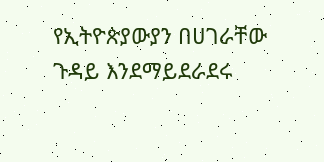የኢትዮጵያውያን በሀገራቸው ጉዳይ እንደማይደራደሩ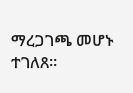ማረጋገጫ መሆኑ ተገለጸ።